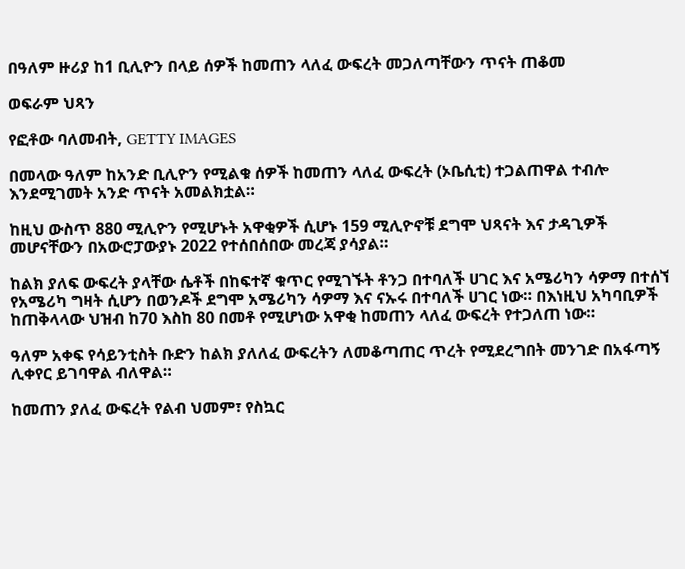በዓለም ዙሪያ ከ1 ቢሊዮን በላይ ሰዎች ከመጠን ላለፈ ውፍረት መጋለጣቸውን ጥናት ጠቆመ

ወፍራም ህጻን

የፎቶው ባለመብት, GETTY IMAGES

በመላው ዓለም ከአንድ ቢሊዮን የሚልቁ ሰዎች ከመጠን ላለፈ ውፍረት (ኦቤሲቲ) ተጋልጠዋል ተብሎ እንደሚገመት አንድ ጥናት አመልክቷል።

ከዚህ ውስጥ 880 ሚሊዮን የሚሆኑት አዋቂዎች ሲሆኑ 159 ሚሊዮኖቹ ደግሞ ህጻናት እና ታዳጊዎች መሆናቸውን በአውሮፓውያኑ 2022 የተሰበሰበው መረጃ ያሳያል።

ከልክ ያለፍ ውፍረት ያላቸው ሴቶች በከፍተኛ ቁጥር የሚገኙት ቶንጋ በተባለች ሀገር እና አሜሪካን ሳዎማ በተሰኘ የአሜሪካ ግዛት ሲሆን በወንዶች ደግሞ አሜሪካን ሳዎማ እና ናኡሩ በተባለች ሀገር ነው። በእነዚህ አካባቢዎች ከጠቅላላው ህዝብ ከ70 እስከ 80 በመቶ የሚሆነው አዋቂ ከመጠን ላለፈ ውፍረት የተጋለጠ ነው።

ዓለም አቀፍ የሳይንቲስት ቡድን ከልክ ያለለፈ ውፍረትን ለመቆጣጠር ጥረት የሚደረግበት መንገድ በአፋጣኝ ሊቀየር ይገባዋል ብለዋል።

ከመጠን ያለፈ ውፍረት የልብ ህመም፣ የስኳር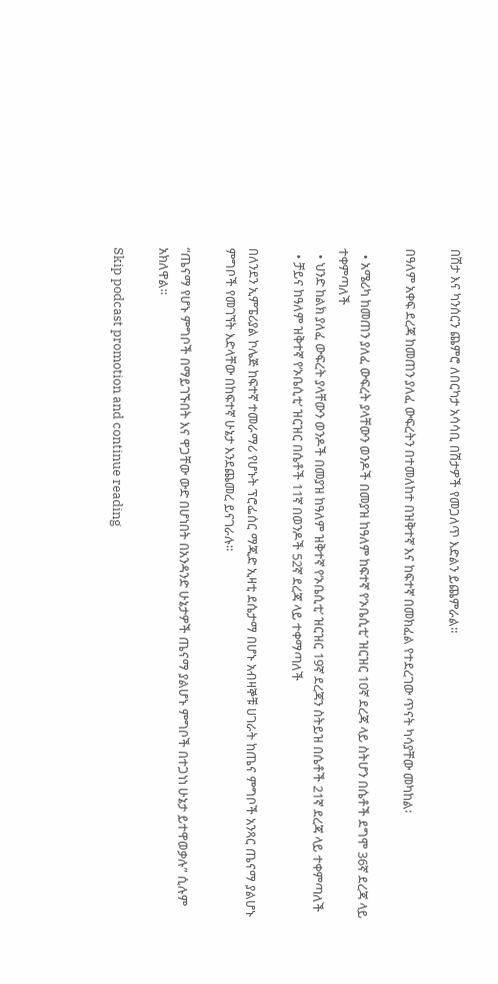በሽታ እና ካንሰርን ጨምሮ ለበርካታ አሳሳቢ በሽታዎች የመጋለጥ እድልን ይጨምራል።

በዓለም አቀፍ ደረጃ ከመጠን ያለፈ ውፍረትን በተመለከተ በዝቅተኛ እና ከፍተኛ በመክፈል የተደረገው ጥናት ካሳያቸው መካከል፡

  • አሜሪካ ከመጠን ያለፈ ውፍረት ያላቸውን ወንዶች በመያዝ ከዓለም ከፍተኛ የ‘ኦቤሲቲ’ ዝርዝር 10ኛ ደረጃ ላይ ስትሆን በሴቶች ደግሞ 36ኛ ደረጃ ላይ ተቀምጣለች
  • ህንድ ከልክ ያለፈ ውፍረት ያላቸውን ወንዶች በመያዝ ከዓለም ዝቅተኛ የ‘ኦቤሲቲ’ ዝርዝር 19ኛ ደረጃን ስትይዝ በሴቶች 21ኛ ደረጃ ላይ ተቀምጣለች
  • ቻይና ከዓለም ዝቅተኛ የ‘ኦቤሲቲ’ ዝርዝር በሴቶች 11ኛ በወንዶች 52ኛ ደረጃ ላይ ተቀማጣለች

በለንደን ኢምፔሪያል ኮሌጅ ከፍተኛ ተመራማሪ የሆኑት ፕሮፌሰር ማጂድ ኢዛቲ ደሴታማ በሆኑ አብዛኞቹ ሀገራት ከጤና ምግቦች አንጻር ጤናማ ያልሆኑ ምግቦች የመገኘት እድላቸው በከፍተኛ ሁኔታ እንደጨመረ ይናገራሉ።

“ጤናማ የሆኑ ምግቦች በማይገኙበት እና ዋጋቸው ውድ በሆነበት በአንዳንድ ሁኔታዎች ጤናማ ያልሆኑ ምግቦች በተጋነነ ሁኔታ ይተዋወቃሉ” ሲሉም አክለዋል።

Skip podcast promotion and continue reading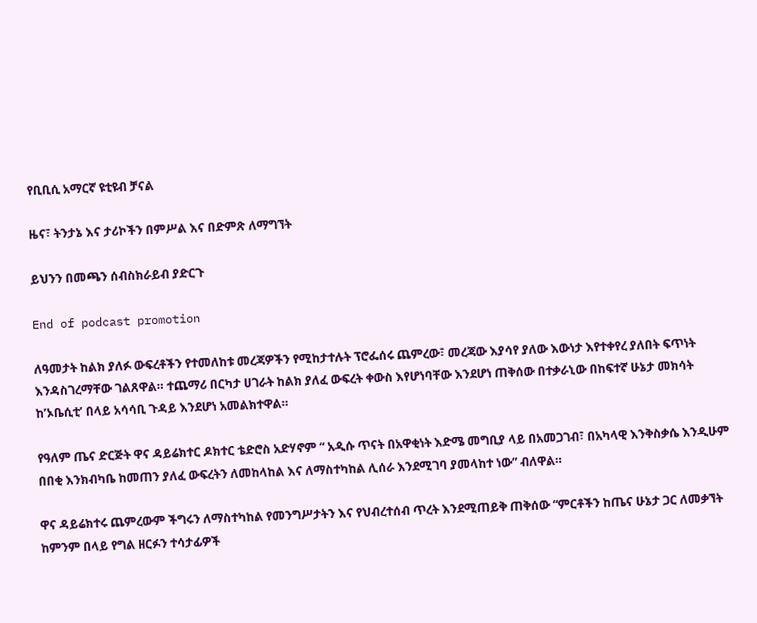የቢቢሲ አማርኛ ዩቲዩብ ቻናል

ዜና፣ ትንታኔ እና ታሪኮችን በምሥል እና በድምጽ ለማግኘት

ይህንን በመጫን ሰብስክራይብ ያድርጉ

End of podcast promotion

ለዓመታት ከልክ ያለፉ ውፍረቶችን የተመለከቱ መረጃዎችን የሚከታተሉት ፕሮፌሰሩ ጨምረው፣ መረጃው እያሳየ ያለው እውነታ እየተቀየረ ያለበት ፍጥነት እንዳስገረማቸው ገልጸዋል። ተጨማሪ በርካታ ሀገራት ከልክ ያለፈ ውፍረት ቀውስ እየሆነባቸው እንደሆነ ጠቅሰው በተቃራኒው በከፍተኛ ሁኔታ መክሳት ከ’ኦቤሲቲ’ በላይ አሳሳቢ ጉዳይ እንደሆነ አመልክተዋል።

የዓለም ጤና ድርጅት ዋና ዳይሬክተር ዶክተር ቴድሮስ አድሃኖም “ አዲሱ ጥናት በአዋቂነት እድሜ መግቢያ ላይ በአመጋገብ፣ በአካላዊ እንቅስቃሴ እንዲሁም በበቂ እንክብካቤ ከመጠን ያለፈ ውፍረትን ለመከላከል እና ለማስተካከል ሊሰራ እንደሚገባ ያመላከተ ነው” ብለዋል።

ዋና ዳይሬክተሩ ጨምረውም ችግሩን ለማስተካከል የመንግሥታትን እና የህብረተሰብ ጥረት እንደሚጠይቅ ጠቅሰው “ምርቶችን ከጤና ሁኔታ ጋር ለመቃኘት ከምንም በላይ የግል ዘርፉን ተሳታፊዎች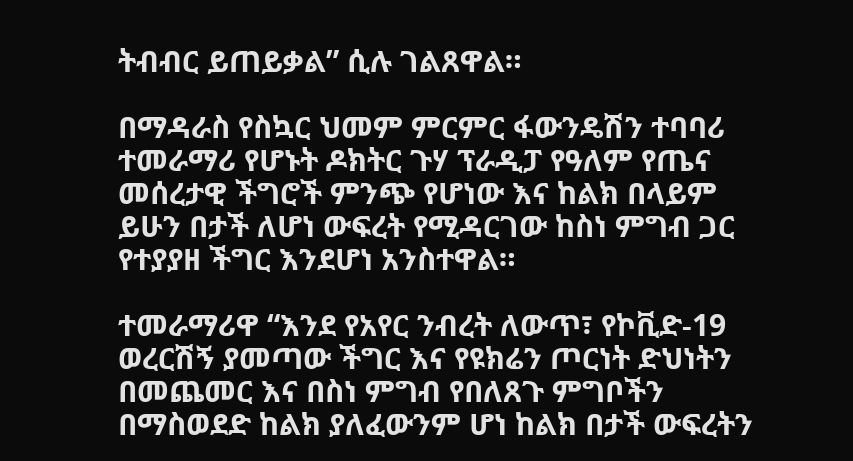ትብብር ይጠይቃል” ሲሉ ገልጸዋል።

በማዳራስ የስኳር ህመም ምርምር ፋውንዴሽን ተባባሪ ተመራማሪ የሆኑት ዶክትር ጉሃ ፕራዲፓ የዓለም የጤና መሰረታዊ ችግሮች ምንጭ የሆነው እና ከልክ በላይም ይሁን በታች ለሆነ ውፍረት የሚዳርገው ከስነ ምግብ ጋር የተያያዘ ችግር እንደሆነ አንስተዋል።

ተመራማሪዋ “እንደ የአየር ንብረት ለውጥ፣ የኮቪድ-19 ወረርሽኝ ያመጣው ችግር እና የዩክሬን ጦርነት ድህነትን በመጨመር እና በስነ ምግብ የበለጸጉ ምግቦችን በማስወደድ ከልክ ያለፈውንም ሆነ ከልክ በታች ውፍረትን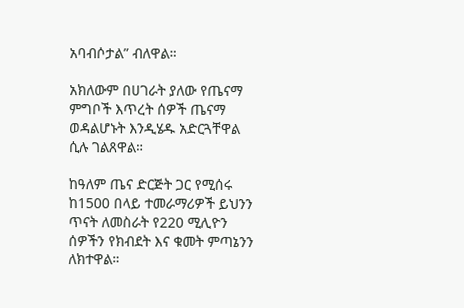አባብሶታል” ብለዋል።

አክለውም በሀገራት ያለው የጤናማ ምግቦች እጥረት ሰዎች ጤናማ ወዳልሆኑት እንዲሄዱ አድርጓቸዋል ሲሉ ገልጸዋል።

ከዓለም ጤና ድርጅት ጋር የሚሰሩ ከ1500 በላይ ተመራማሪዎች ይህንን ጥናት ለመስራት የ220 ሚሊዮን ሰዎችን የክብደት እና ቁመት ምጣኔንን ለክተዋል።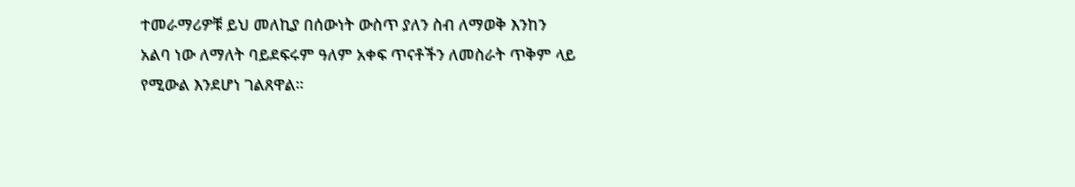ተመራማሪዎቹ ይህ መለኪያ በሰውነት ውስጥ ያለን ስብ ለማወቅ እንከን አልባ ነው ለማለት ባይደፍሩም ዓለም አቀፍ ጥናቶችን ለመስራት ጥቅም ላይ የሚውል እንደሆነ ገልጸዋል።